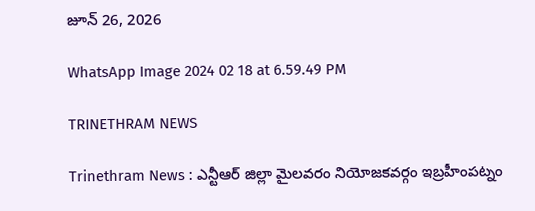జూన్ 26, 2026

WhatsApp Image 2024 02 18 at 6.59.49 PM

TRINETHRAM NEWS

Trinethram News : ఎన్టీఆర్ జిల్లా మైలవరం నియోజకవర్గం ఇబ్రహీంపట్నం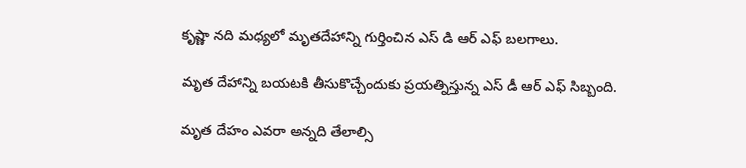కృష్ణా నది మధ్యలో మృతదేహాన్ని గుర్తించిన ఎస్ డి ఆర్ ఎఫ్ బలగాలు.

మృత దేహాన్ని బయటకి తీసుకొచ్చేందుకు ప్రయత్నిస్తున్న ఎస్ డీ ఆర్ ఎఫ్ సిబ్బంది.

మృత దేహం ఎవరా అన్నది తేలాల్సి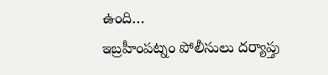ఉంది…
ఇబ్రహీంపట్నం పోలీసులు దర్యాప్తు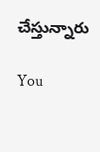చేస్తున్నారు

You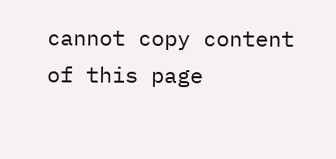cannot copy content of this page